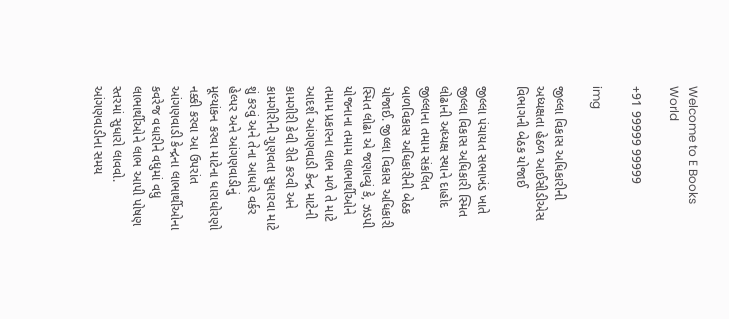Welcome to E Books World

+91 99999 99999

img

જીલ્લા વિકાસ અધિકારીની અધ્યક્ષતા હેઠળ આઈસીડીએસ વિભાગની બેઠક યોજાઈ

જીલ્લા પંચાયત સભાખંડ ખાતે જીલ્લા વિકાસ અધિકારી સ્મિત લોઢાની અધ્યક્ષ સ્થાને દાહોદ જીલ્લાના તમામ સંકલિત બાળવિકાસ અધિકારીની બેઠક યોજાઈ. જીલ્લા વિકાસ અધિકારી સ્મિત લોઢા એ જણાવ્યું કે, ઝડપી યોજનાના તમામ લાભાર્થીઓને તમામ પ્રકારના લાભ મળે તે માટે આદર્શ આંગણવાડી કેન્દ્ર માટેની કામગીરી કેવી રીતે કરવી અને કામગીરીની ગુણવતા સુધારવા માટે શું કરવું અને તેના આધારે વર્કર હેલ્પર અને આંગણવાડીનું મૂલ્યાંકન કરવા માટેના ધારાધોરણો નક્કી કરવા આ ઉપરાંત આંગણવાડી કેન્દ્રના લાભાર્થીઓના કવરેજ વધારીને વધુમાં વધુ લાભાર્થીઓને લાભ આપી પોષણ સ્તરમાં સુધારો લાવવો. આંગણવાડીના સમય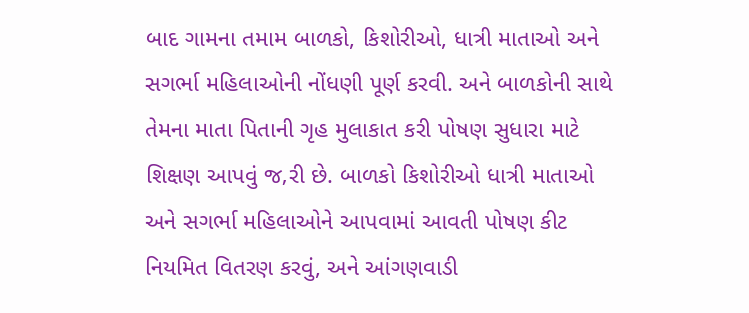બાદ ગામના તમામ બાળકો, કિશોરીઓ, ધાત્રી માતાઓ અને સગર્ભા મહિલાઓની નોંધણી પૂર્ણ કરવી. અને બાળકોની સાથે તેમના માતા પિતાની ગૃહ મુલાકાત કરી પોષણ સુધારા માટે શિક્ષણ આપવું જ‚રી છે. બાળકો કિશોરીઓ ધાત્રી માતાઓ અને સગર્ભા મહિલાઓને આપવામાં આવતી પોષણ કીટ નિયમિત વિતરણ કરવું, અને આંગણવાડી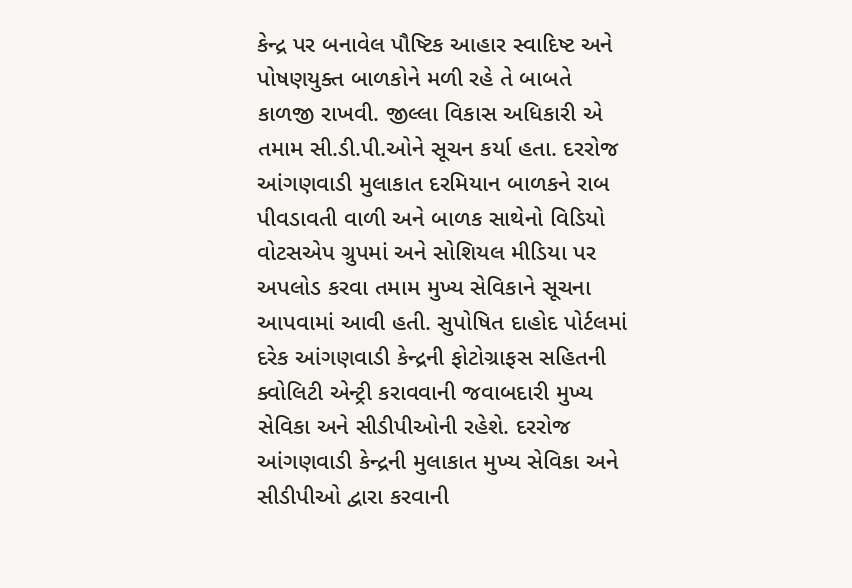કેન્દ્ર પર બનાવેલ પૌષ્ટિક આહાર સ્વાદિષ્ટ અને પોષણયુક્ત બાળકોને મળી રહે તે બાબતે કાળજી રાખવી. જીલ્લા વિકાસ અધિકારી એ તમામ સી.ડી.પી.ઓને સૂચન કર્યા હતા. દરરોજ આંગણવાડી મુલાકાત દરમિયાન બાળકને રાબ પીવડાવતી વાળી અને બાળક સાથેનો વિડિયો વોટસએપ ગ્રુપમાં અને સોશિયલ મીડિયા પર અપલોડ કરવા તમામ મુખ્ય સેવિકાને સૂચના આપવામાં આવી હતી. સુપોષિત દાહોદ પોર્ટલમાં દરેક આંગણવાડી કેન્દ્રની ફોટોગ્રાફસ સહિતની ક્વોલિટી એન્ટ્રી કરાવવાની જવાબદારી મુખ્ય સેવિકા અને સીડીપીઓની રહેશે. દરરોજ આંગણવાડી કેન્દ્રની મુલાકાત મુખ્ય સેવિકા અને સીડીપીઓ દ્વારા કરવાની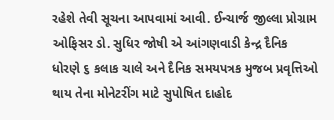રહેશે તેવી સૂચના આપવામાં આવી. ઈન્ચાર્જ જીલ્લા પ્રોગ્રામ ઓફિસર ડો. સુધિર જોષી એ આંગણવાડી કેન્દ્ર દૈનિક ધોરણે ૬ કલાક ચાલે અને દૈનિક સમયપત્રક મુજબ પ્રવૃત્તિઓ થાય તેના મોનેટરીંગ માટે સુપોષિત દાહોદ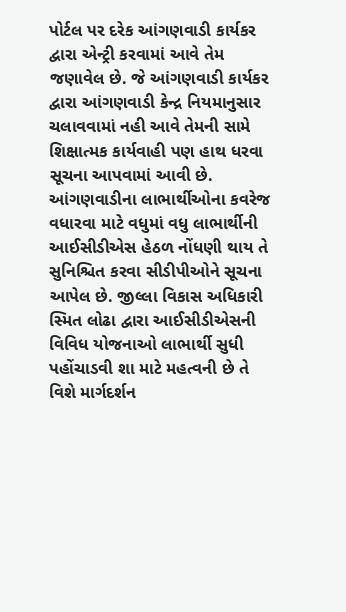પોર્ટલ પર દરેક આંગણવાડી કાર્યકર દ્વારા એન્ટ્રી કરવામાં આવે તેમ જણાવેલ છે. જે આંગણવાડી કાર્યકર દ્વારા આંગણવાડી કેન્દ્ર નિયમાનુસાર ચલાવવામાં નહી આવે તેમની સામે શિક્ષાત્મક કાર્યવાહી પણ હાથ ધરવા સૂચના આપવામાં આવી છે. આંગણવાડીના લાભાર્થીઓના કવરેજ વધારવા માટે વધુમાં વધુ લાભાર્થીની આઈસીડીએસ હેઠળ નોંધણી થાય તે સુનિશ્ચિત કરવા સીડીપીઓને સૂચના આપેલ છે. જીલ્લા વિકાસ અધિકારી સ્મિત લોઢા દ્વારા આઈસીડીએસની વિવિધ યોજનાઓ લાભાર્થી સુધી પહોંચાડવી શા માટે મહત્વની છે તે વિશે માર્ગદર્શન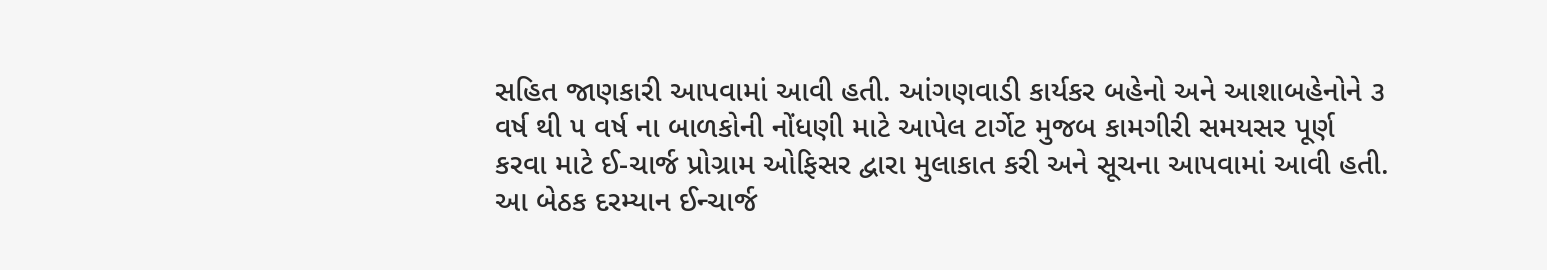સહિત જાણકારી આપવામાં આવી હતી. આંગણવાડી કાર્યકર બહેનો અને આશાબહેનોને ૩ વર્ષ થી ૫ વર્ષ ના બાળકોની નોંધણી માટે આપેલ ટાર્ગેટ મુજબ કામગીરી સમયસર પૂર્ણ કરવા માટે ઈ-ચાર્જ પ્રોગ્રામ ઓફિસર દ્વારા મુલાકાત કરી અને સૂચના આપવામાં આવી હતી. આ બેઠક દરમ્યાન ઈન્ચાર્જ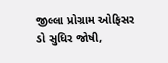જીલ્લા પ્રોગ્રામ ઓફિસર ડો સુધિર જોષી,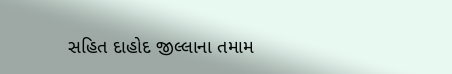સહિત દાહોદ જીલ્લાના તમામ